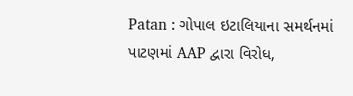Patan : ગોપાલ ઇટાલિયાના સમર્થનમાં પાટણમાં AAP દ્વારા વિરોધ,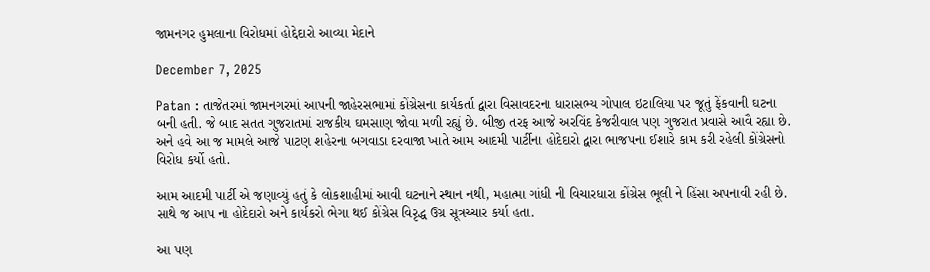જામનગર હુમલાના વિરોધમાં હોદ્દેદારો આવ્યા મેદાને

December 7, 2025

Patan : તાજેતરમાં જામનગરમાં આપની જાહેરસભામાં કોંગ્રેસના કાર્યકર્તા દ્વારા વિસાવદરના ધારાસભ્ય ગોપાલ ઇટાલિયા પર જૂતું ફેંકવાની ઘટના બની હતી. જે બાદ સતત ગુજરાતમાં રાજકીય ઘમસાણ જોવા મળી રહ્યું છે. બીજી તરફ આજે અરવિંદ કેજરીવાલ પણ ગુજરાત પ્રવાસે આવૈ રહ્યા છે. અને હવે આ જ મામલે આજે પાટણ શહેરના બગવાડા દરવાજા ખાતે આમ આદમી પાર્ટીના હોદેદારો દ્વારા ભાજપના ઈશારે કામ કરી રહેલી કોંગ્રેસનો વિરોધ કર્યો હતો.

આમ આદમી પાર્ટી એ જણાવ્યું હતું કે લોકશાહીમાં આવી ઘટનાને સ્થાન નથી, મહાત્મા ગાંધી ની વિચારધારા કોંગ્રેસ ભૂલી ને હિંસા અપનાવી રહી છે. સાથે જ આપ ના હોદેદારો અને કાર્યકરો ભેગા થઈ કોંગ્રેસ વિરૃદ્ધ ઉગ્ર સૂત્રચ્ચાર કર્યા હતા.

આ પણ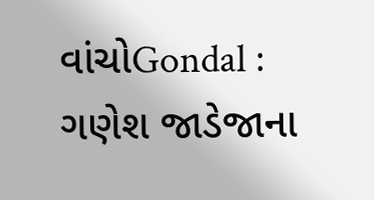વાંચોGondal : ગણેશ જાડેજાના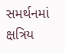સમર્થનમાં ક્ષત્રિય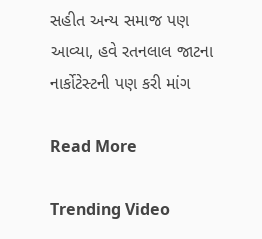સહીત અન્ય સમાજ પણ આવ્યા, હવે રતનલાલ જાટના નાર્કોટેસ્ટની પણ કરી માંગ

Read More

Trending Video